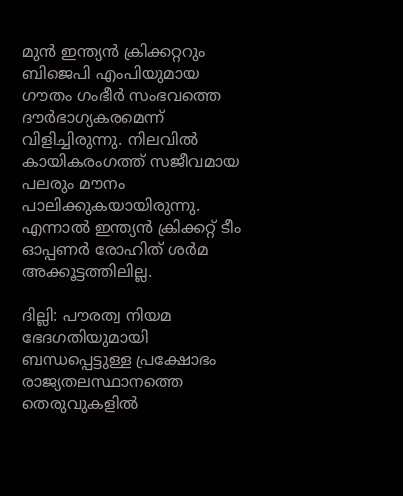മുന്‍ ഇന്ത്യന്‍ ക്രിക്കറ്ററും ബിജെപി എംപിയുമായ ഗൗതം ഗംഭീര്‍ സംഭവത്തെ ദൗര്‍ഭാഗ്യകരമെന്ന് വിളിച്ചിരുന്നു. നിലവില്‍ കായികരംഗത്ത് സജീവമായ പലരും മൗനം പാലിക്കുകയായിരുന്നു. എന്നാല്‍ ഇന്ത്യന്‍ ക്രിക്കറ്റ് ടീം ഓപ്പണര്‍ രോഹിത് ശര്‍മ അക്കൂട്ടത്തിലില്ല.

ദില്ലി: പൗരത്വ നിയമ ഭേദഗതിയുമായി ബന്ധപ്പെട്ടുള്ള പ്രക്ഷോഭം രാജ്യതലസ്ഥാനത്തെ തെരുവുകളില്‍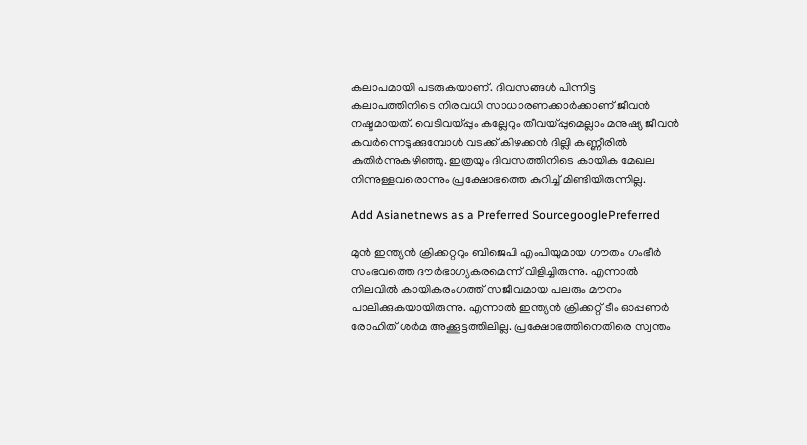കലാപമായി പടരുകയാണ്. ദിവസങ്ങള്‍ പിന്നിട്ട കലാപത്തിനിടെ നിരവധി സാധാരണക്കാര്‍ക്കാണ് ജീവന്‍ നഷ്ടമായത്. വെടിവയ്പ്പും കല്ലേറും തീവയ്പ്പുമെല്ലാം മനുഷ്യ ജീവന്‍ കവര്‍ന്നെടുക്കുമ്പോള്‍ വടക്ക് കിഴക്കന്‍ ദില്ലി കണ്ണീരില്‍ കുതിര്‍ന്നുകഴിഞ്ഞു. ഇത്രയും ദിവസത്തിനിടെ കായിക മേഖല നിന്നുള്ളവരൊന്നും പ്രക്ഷോഭത്തെ കുറിച്ച് മിണ്ടിയിരുന്നില്ല.

Add Asianetnews as a Preferred SourcegooglePreferred

മുന്‍ ഇന്ത്യന്‍ ക്രിക്കറ്ററും ബിജെപി എംപിയുമായ ഗൗതം ഗംഭീര്‍ സംഭവത്തെ ദൗര്‍ഭാഗ്യകരമെന്ന് വിളിച്ചിരുന്നു. എന്നാല്‍ നിലവില്‍ കായികരംഗത്ത് സജീവമായ പലരും മൗനം പാലിക്കുകയായിരുന്നു. എന്നാല്‍ ഇന്ത്യന്‍ ക്രിക്കറ്റ് ടീം ഓപ്പണര്‍ രോഹിത് ശര്‍മ അക്കൂട്ടത്തിലില്ല. പ്രക്ഷോഭത്തിനെതിരെ സ്വന്തം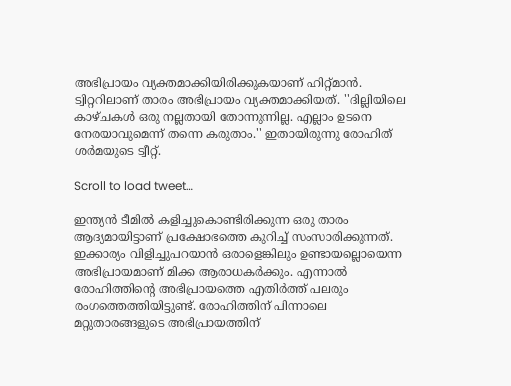അഭിപ്രായം വ്യക്തമാക്കിയിരിക്കുകയാണ് ഹിറ്റ്മാന്‍. ട്വിറ്ററിലാണ് താരം അഭിപ്രായം വ്യക്തമാക്കിയത്. ''ദില്ലിയിലെ കാഴ്ചകള്‍ ഒരു നല്ലതായി തോന്നുന്നില്ല. എല്ലാം ഉടനെ നേരയാവുമെന്ന് തന്നെ കരുതാം.'' ഇതായിരുന്നു രോഹിത് ശര്‍മയുടെ ട്വീറ്റ്.

Scroll to load tweet…

ഇന്ത്യന്‍ ടീമില്‍ കളിച്ചുകൊണ്ടിരിക്കുന്ന ഒരു താരം ആദ്യമായിട്ടാണ് പ്രക്ഷോഭത്തെ കുറിച്ച് സംസാരിക്കുന്നത്. ഇക്കാര്യം വിളിച്ചുപറയാന്‍ ഒരാളെങ്കിലും ഉണ്ടായല്ലൊയെന്ന അഭിപ്രായമാണ് മിക്ക ആരാധകര്‍ക്കും. എന്നാല്‍ രോഹിത്തിന്റെ അഭിപ്രായത്തെ എതിര്‍ത്ത് പലരും രംഗത്തെത്തിയിട്ടുണ്ട്. രോഹിത്തിന് പിന്നാലെ മറ്റുതാരങ്ങളുടെ അഭിപ്രായത്തിന്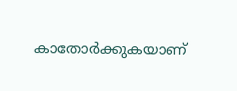കാതോര്‍ക്കുകയാണ്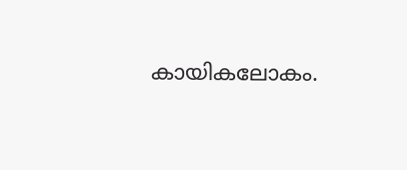കായികലോകം.